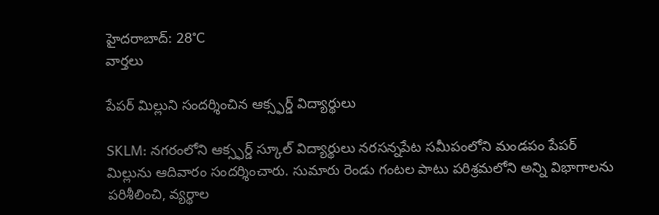హైదరాబాద్: 28°C
వార్తలు

పేపర్ మిల్లుని సందర్శించిన ఆక్స్ఫర్డ్ విద్యార్థులు

SKLM: నగరంలోని ఆక్స్ఫర్డ్ స్కూల్ విద్యార్థులు నరసన్నపేట సమీపంలోని మండపం పేపర్ మిల్లును ఆదివారం సందర్శించారు. సుమారు రెండు గంటల పాటు పరిశ్రమలోని అన్ని విభాగాలను పరిశీలించి, వ్యర్థాల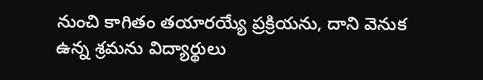నుంచి కాగితం తయారయ్యే ప్రక్రియను, దాని వెనుక ఉన్న శ్రమను విద్యార్థులు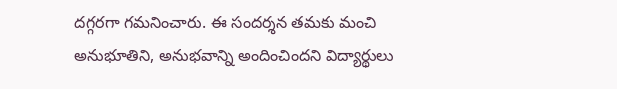దగ్గరగా గమనించారు. ఈ సందర్శన తమకు మంచి అనుభూతిని, అనుభవాన్ని అందించిందని విద్యార్థులు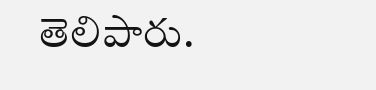తెలిపారు.